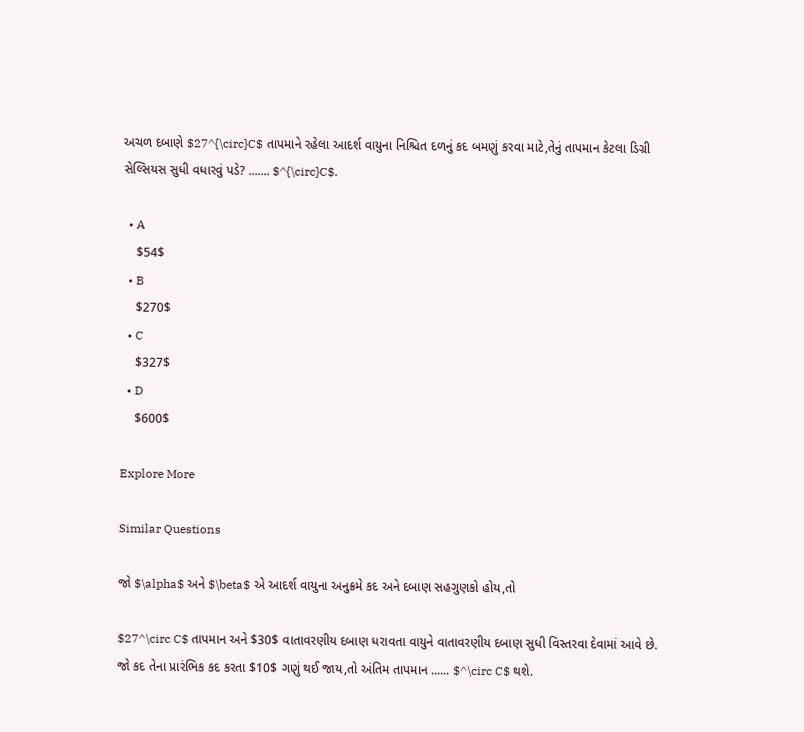અચળ દબાણે $27^{\circ}C$ તાપમાને રહેલા આદર્શ વાયુના નિશ્ચિત દળનું કદ બમણું કરવા માટે,તેનું તાપમાન કેટલા ડિગ્રી સેલ્સિયસ સુધી વધારવું પડે? ....... $^{\circ}C$.

  • A
    $54$
  • B
    $270$
  • C
    $327$
  • D
    $600$

Explore More

Similar Questions

જો $\alpha$ અને $\beta$ એ આદર્શ વાયુના અનુક્રમે કદ અને દબાણ સહગુણકો હોય,તો

$27^\circ C$ તાપમાન અને $30$ વાતાવરણીય દબાણ ધરાવતા વાયુને વાતાવરણીય દબાણ સુધી વિસ્તરવા દેવામાં આવે છે. જો કદ તેના પ્રારંભિક કદ કરતા $10$ ગણું થઈ જાય,તો અંતિમ તાપમાન ...... $^\circ C$ થશે.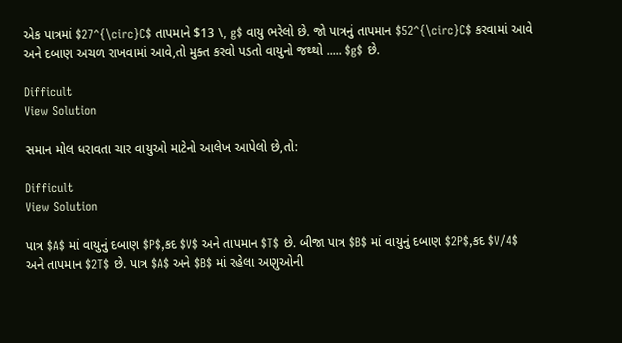એક પાત્રમાં $27^{\circ}C$ તાપમાને $13 \, g$ વાયુ ભરેલો છે. જો પાત્રનું તાપમાન $52^{\circ}C$ કરવામાં આવે અને દબાણ અચળ રાખવામાં આવે,તો મુક્ત કરવો પડતો વાયુનો જથ્થો ..... $g$ છે.

Difficult
View Solution

સમાન મોલ ધરાવતા ચાર વાયુઓ માટેનો આલેખ આપેલો છે,તો:

Difficult
View Solution

પાત્ર $A$ માં વાયુનું દબાણ $P$,કદ $V$ અને તાપમાન $T$ છે. બીજા પાત્ર $B$ માં વાયુનું દબાણ $2P$,કદ $V/4$ અને તાપમાન $2T$ છે. પાત્ર $A$ અને $B$ માં રહેલા અણુઓની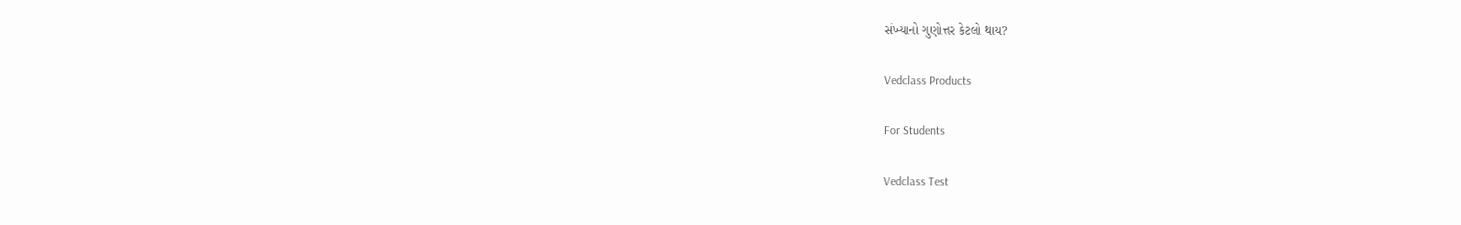સંખ્યાનો ગુણોત્તર કેટલો થાય?

Vedclass Products

For Students

Vedclass Test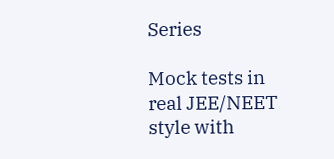Series

Mock tests in real JEE/NEET style with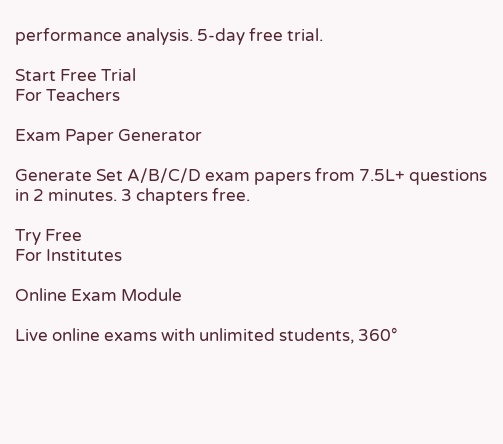performance analysis. 5-day free trial.

Start Free Trial
For Teachers

Exam Paper Generator

Generate Set A/B/C/D exam papers from 7.5L+ questions in 2 minutes. 3 chapters free.

Try Free
For Institutes

Online Exam Module

Live online exams with unlimited students, 360°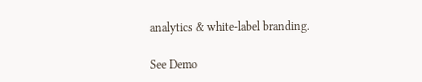analytics & white-label branding.

See Demo